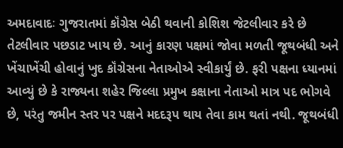અમદાવાદઃ ગુજરાતમાં કૉંગ્રેસ બેઠી થવાની કોશિશ જેટલીવાર કરે છે તેટલીવાર પછડાટ ખાય છે. આનું કારણ પક્ષમાં જોવા મળતી જૂથબંધી અને ખેંચાખેંચી હોવાનું ખુદ કૉંગ્રેસના નેતાઓએ સ્વીકાર્યું છે. ફરી પક્ષના ધ્યાનમાં આવ્યું છે કે રાજ્યના શહેર જિલ્લા પ્રમુખ કક્ષાના નેતાઓ માત્ર પદ ભોગવે છે, પરંતુ જમીન સ્તર પર પક્ષને મદદરૂપ થાય તેવા કામ થતાં નથી. જૂથબંધી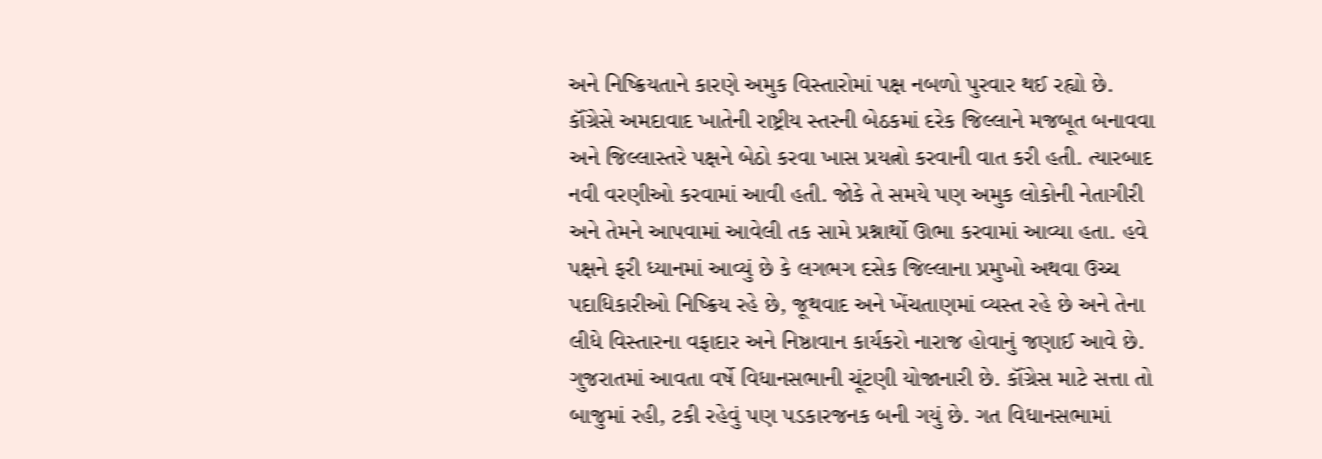અને નિષ્ક્રિયતાને કારણે અમુક વિસ્તારોમાં પક્ષ નબળો પુરવાર થઈ રહ્યો છે.
કૉંગ્રેસે અમદાવાદ ખાતેની રાષ્ટ્રીય સ્તરની બેઠકમાં દરેક જિલ્લાને મજબૂત બનાવવા અને જિલ્લાસ્તરે પક્ષને બેઠો કરવા ખાસ પ્રયત્નો કરવાની વાત કરી હતી. ત્યારબાદ નવી વરણીઓ કરવામાં આવી હતી. જોકે તે સમયે પણ અમુક લોકોની નેતાગીરી અને તેમને આપવામાં આવેલી તક સામે પ્રશ્નાર્થો ઊભા કરવામાં આવ્યા હતા. હવે પક્ષને ફરી ધ્યાનમાં આવ્યું છે કે લગભગ દસેક જિલ્લાના પ્રમુખો અથવા ઉચ્ચ પદાધિકારીઓ નિષ્ક્રિય રહે છે, જૂથવાદ અને ખેંચતાણમાં વ્યસ્ત રહે છે અને તેના લીધે વિસ્તારના વફાદાર અને નિષ્ઠાવાન કાર્યકરો નારાજ હોવાનું જણાઈ આવે છે.
ગુજરાતમાં આવતા વર્ષે વિધાનસભાની ચૂંટણી યોજાનારી છે. કૉંગ્રેસ માટે સત્તા તો બાજુમાં રહી, ટકી રહેવું પણ પડકારજનક બની ગયું છે. ગત વિધાનસભામાં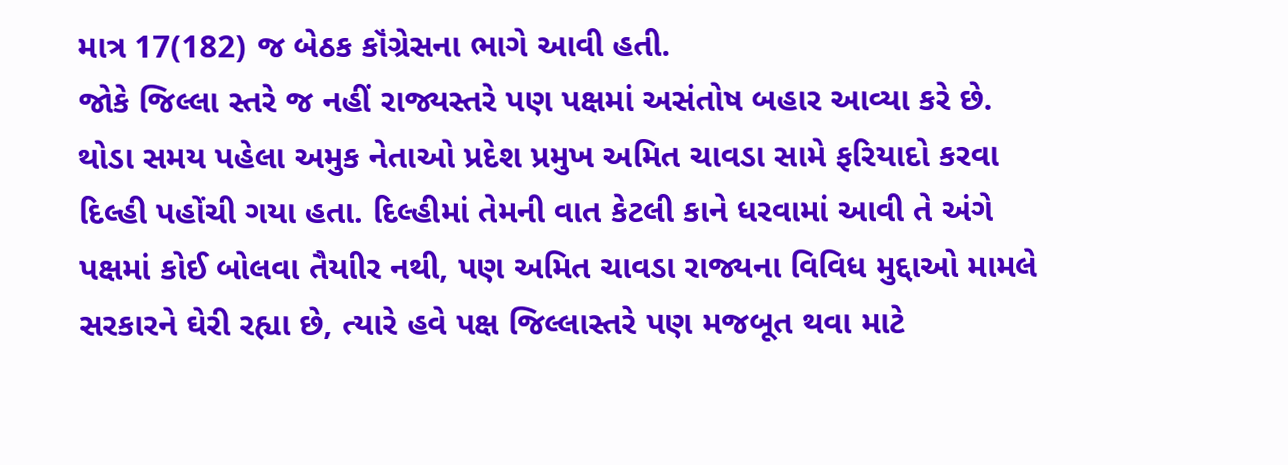માત્ર 17(182) જ બેઠક કૉંગ્રેસના ભાગે આવી હતી.
જોકે જિલ્લા સ્તરે જ નહીં રાજ્યસ્તરે પણ પક્ષમાં અસંતોષ બહાર આવ્યા કરે છે. થોડા સમય પહેલા અમુક નેતાઓ પ્રદેશ પ્રમુખ અમિત ચાવડા સામે ફરિયાદો કરવા દિલ્હી પહોંચી ગયા હતા. દિલ્હીમાં તેમની વાત કેટલી કાને ધરવામાં આવી તે અંગે પક્ષમાં કોઈ બોલવા તૈયાીર નથી, પણ અમિત ચાવડા રાજ્યના વિવિધ મુદ્દાઓ મામલે સરકારને ઘેરી રહ્યા છે, ત્યારે હવે પક્ષ જિલ્લાસ્તરે પણ મજબૂત થવા માટે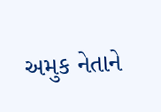અમુક નેતાને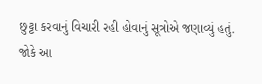છુટ્ટા કરવાનું વિચારી રહી હોવાનું સૂત્રોએ જણાવ્યું હતું.
જોકે આ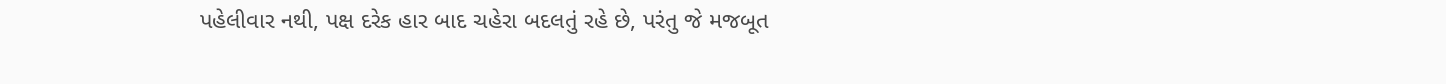પહેલીવાર નથી, પક્ષ દરેક હાર બાદ ચહેરા બદલતું રહે છે, પરંતુ જે મજબૂત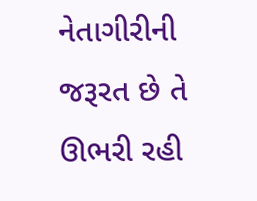નેતાગીરીની જરૂરત છે તે ઊભરી રહી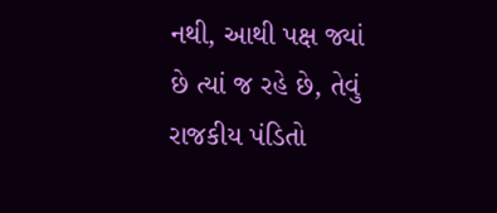નથી, આથી પક્ષ જ્યાં છે ત્યાં જ રહે છે, તેવું રાજકીય પંડિતો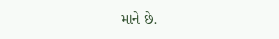માને છે.